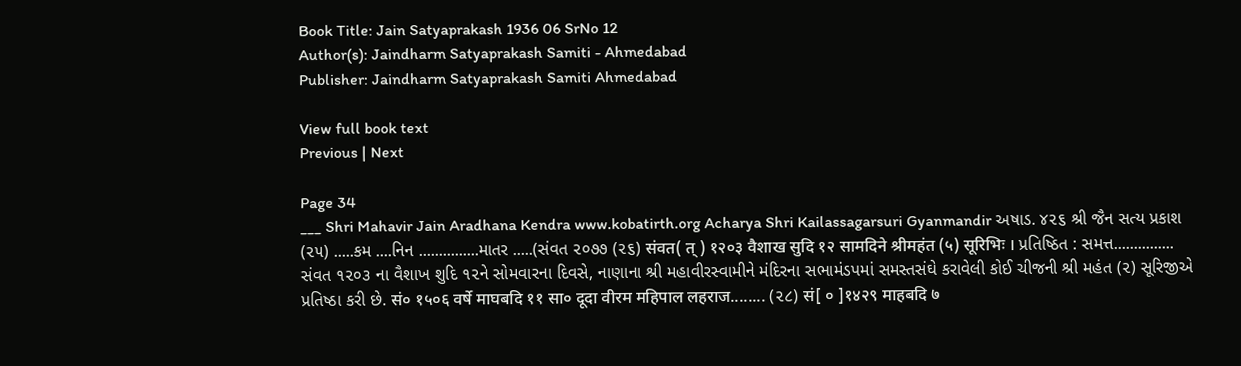Book Title: Jain Satyaprakash 1936 06 SrNo 12
Author(s): Jaindharm Satyaprakash Samiti - Ahmedabad
Publisher: Jaindharm Satyaprakash Samiti Ahmedabad

View full book text
Previous | Next

Page 34
___ Shri Mahavir Jain Aradhana Kendra www.kobatirth.org Acharya Shri Kailassagarsuri Gyanmandir અષાડ. ૪૨૬ શ્રી જૈન સત્ય પ્રકાશ (૨૫) .....કમ ....નિન ...............માતર .....(સંવત ૨૦૭૭ (૨૬) संवत( त् ) १२०३ वैशाख सुदि १२ सामदिने श्रीमहंत (५) सूरिभिः । પ્રતિષ્ઠિત : સમત્ત............... સંવત ૧૨૦૩ ના વૈશાખ શુદિ ૧૨ને સોમવારના દિવસે, નાણાના શ્રી મહાવીરસ્વામીને મંદિરના સભામંડપમાં સમસ્તસંઘે કરાવેલી કોઈ ચીજની શ્રી મહંત (૨) સૂરિજીએ પ્રતિષ્ઠા કરી છે. सं० १५०६ वर्षे माघबदि ११ सा० दूदा वीरम महिपाल लहराज........ (૨૮) सं[ ० ]१४२९ माहबदि ७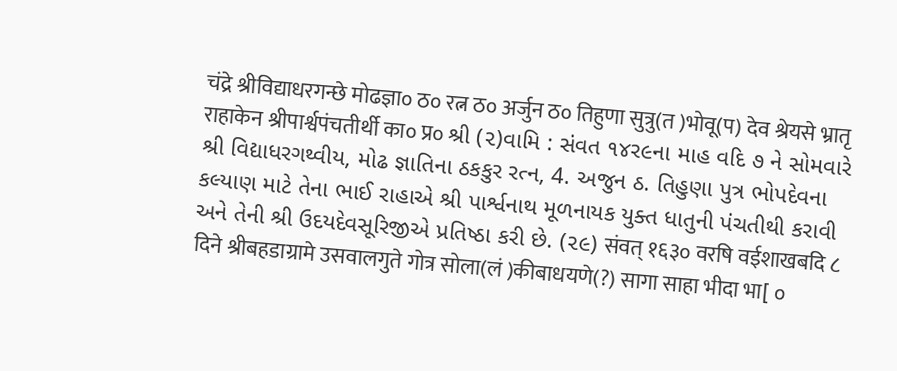चंद्रे श्रीविद्याधरगन्छे मोढज्ञा० ठ० रत्न ठ० अर्जुन ठ० तिहुणा सुत्रु(त )भोवू(प) देव श्रेयसे भ्रातृ राहाकेन श्रीपार्श्वपंचतीर्थी का० प्र० શ્રી (૨)વામિ : સંવત ૧૪ર૯ના માહ વદિ ૭ ને સોમવારે શ્રી વિદ્યાધરગથ્વીય, મોઢ જ્ઞાતિના ઠકકુર રત્ન, 4. અજુન ઠ. તિહુણા પુત્ર ભોપદેવના કલ્યાણ માટે તેના ભાઈ રાહાએ શ્રી પાર્શ્વનાથ મૂળનાયક યુક્ત ધાતુની પંચતીથી કરાવી અને તેની શ્રી ઉદયદેવસૂરિજીએ પ્રતિષ્ઠા કરી છે. (૨૯) संवत् १६३० वरषि वईशाखबदि ८ दिने श्रीबहडाग्रामे उसवालगुते गोत्र सोला(लं )कीबाधयणे(?) सागा साहा भीदा भा[ ०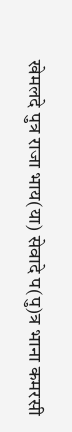खेमलदे पुत्र राजा भाय(या) सेवादे प(पु)त्र भाना कमरसी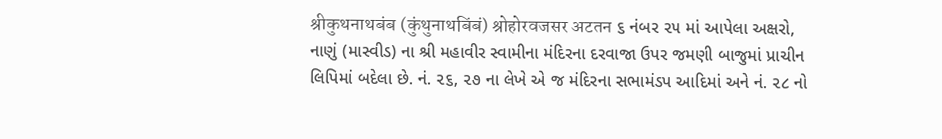श्रीकुथनाथबंब (कुंथुनाथबिंबं) श्रोहोरवजसर अटतन ૬ નંબર ૨૫ માં આપેલા અક્ષરો, નાણું (માસ્વીડ) ના શ્રી મહાવીર સ્વામીના મંદિરના દરવાજા ઉપર જમણી બાજુમાં પ્રાચીન લિપિમાં બદેલા છે. નં. ૨૬, ૨૭ ના લેખે એ જ મંદિરના સભામંડપ આદિમાં અને નં. ૨૮ નો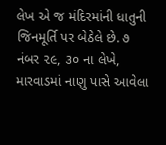લેખ એ જ મંદિરમાંની ધાતુની જિનમૂર્તિ પર બેઠેલે છે. ૭ નંબર ૨૯, ૩૦ ના લેખે, મારવાડમાં નાણુ પાસે આવેલા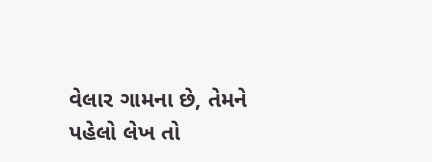વેલાર ગામના છે, તેમને પહેલો લેખ તો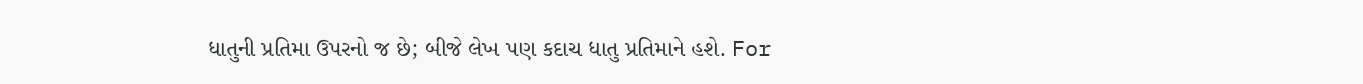ધાતુની પ્રતિમા ઉપરનો જ છે; બીજે લેખ પણ કદાચ ધાતુ પ્રતિમાને હશે. For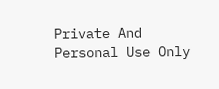Private And Personal Use Only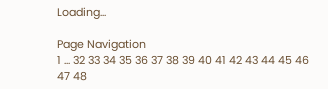Loading...

Page Navigation
1 ... 32 33 34 35 36 37 38 39 40 41 42 43 44 45 46 47 48